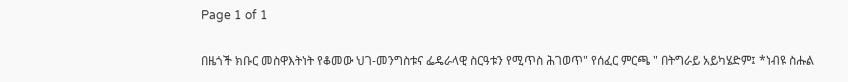Page 1 of 1

በዜጎች ክቡር መስዋእትነት የቆመው ህገ-መንግስቱና ፌዴራላዊ ስርዓቱን የሚጥስ ሕገወጥ" የሰፈር ምርጫ " በትግራይ አይካሄድም፤ *ነብዩ ስሑል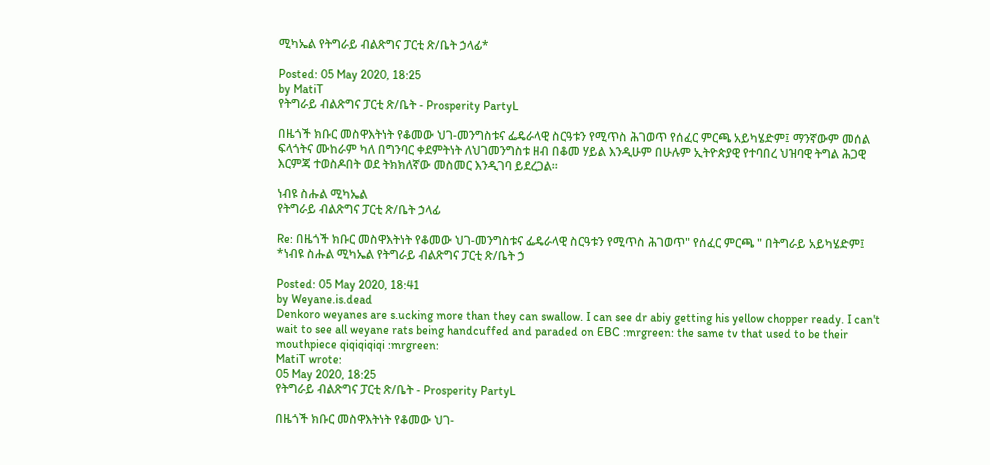ሚካኤል የትግራይ ብልጽግና ፓርቲ ጽ/ቤት ኃላፊ*

Posted: 05 May 2020, 18:25
by MatiT
የትግራይ ብልጽግና ፓርቲ ጽ/ቤት - Prosperity PartyL

በዜጎች ክቡር መስዋእትነት የቆመው ህገ-መንግስቱና ፌዴራላዊ ስርዓቱን የሚጥስ ሕገወጥ የሰፈር ምርጫ አይካሄድም፤ ማንኛውም መሰል ፍላጎትና ሙከራም ካለ በግንባር ቀደምትነት ለህገመንግስቱ ዘብ በቆመ ሃይል እንዲሁም በሁሉም ኢትዮጵያዊ የተባበረ ህዝባዊ ትግል ሕጋዊ እርምጃ ተወስዶበት ወደ ትክክለኛው መስመር እንዲገባ ይደረጋል።

ነብዩ ስሑል ሚካኤል
የትግራይ ብልጽግና ፓርቲ ጽ/ቤት ኃላፊ

Re: በዜጎች ክቡር መስዋእትነት የቆመው ህገ-መንግስቱና ፌዴራላዊ ስርዓቱን የሚጥስ ሕገወጥ" የሰፈር ምርጫ " በትግራይ አይካሄድም፤ *ነብዩ ስሑል ሚካኤል የትግራይ ብልጽግና ፓርቲ ጽ/ቤት ኃ

Posted: 05 May 2020, 18:41
by Weyane.is.dead
Denkoro weyanes are s.ucking more than they can swallow. I can see dr abiy getting his yellow chopper ready. I can't wait to see all weyane rats being handcuffed and paraded on EBC :mrgreen: the same tv that used to be their mouthpiece qiqiqiqiqi :mrgreen:
MatiT wrote:
05 May 2020, 18:25
የትግራይ ብልጽግና ፓርቲ ጽ/ቤት - Prosperity PartyL

በዜጎች ክቡር መስዋእትነት የቆመው ህገ-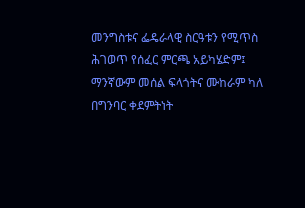መንግስቱና ፌዴራላዊ ስርዓቱን የሚጥስ ሕገወጥ የሰፈር ምርጫ አይካሄድም፤ ማንኛውም መሰል ፍላጎትና ሙከራም ካለ በግንባር ቀደምትነት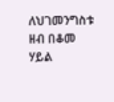ለህገመንግስቱ ዘብ በቆመ ሃይል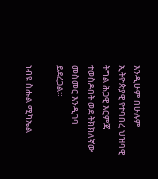እንዲሁም በሁሉም ኢትዮጵያዊ የተባበረ ህዝባዊ ትግል ሕጋዊ እርምጃ ተወስዶበት ወደ ትክክለኛው መስመር እንዲገባ ይደረጋል።

ነብዩ ስሑል ሚካኤል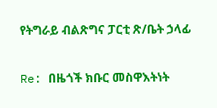የትግራይ ብልጽግና ፓርቲ ጽ/ቤት ኃላፊ

Re: በዜጎች ክቡር መስዋእትነት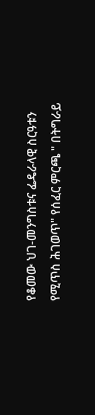የቆመው ህገ-መንግስቱና ፌዴራላዊ ስርዓቱን የሚጥስ ሕገወጥ" የሰፈር ምርጫ " በትግራይ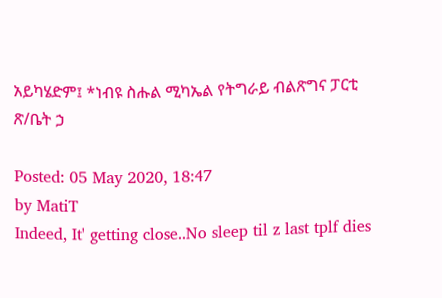አይካሄድም፤ *ነብዩ ስሑል ሚካኤል የትግራይ ብልጽግና ፓርቲ ጽ/ቤት ኃ

Posted: 05 May 2020, 18:47
by MatiT
Indeed, It' getting close..No sleep til z last tplf dies